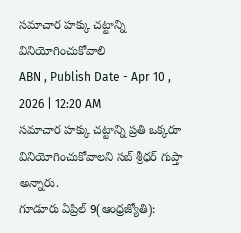సమాచార హక్కు చట్టాన్ని వినియోగించుకోవాలి
ABN , Publish Date - Apr 10 , 2026 | 12:20 AM
సమాచార హక్కు చట్టాన్ని ప్రతి ఒక్కరూ వినియోగించుకోవాలని సబ్ శ్రీధర్ గుప్తా అన్నారు.
గూడూరు ఏప్రిల్ 9(ఆంధ్రజ్యోతి):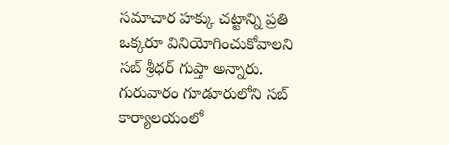సమాచార హక్కు చట్టాన్ని ప్రతి ఒక్కరూ వినియోగించుకోవాలని సబ్ శ్రీధర్ గుప్తా అన్నారు. గురువారం గూడూరులోని సబ్ కార్యాలయంలో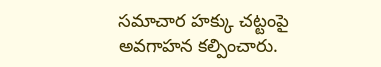సమాచార హక్కు చట్టంపై అవగాహన కల్పించారు.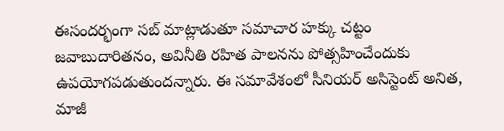ఈసందర్భంగా సబ్ మాట్లాడుతూ సమాచార హక్కు చట్టం జవాబుదారితనం, అవినీతి రహిత పాలనను పోత్సహించేందుకు ఉపయోగపడుతుందన్నారు. ఈ సమావేశంలో సీనియర్ అసిస్టెంట్ అనిత, మాజీ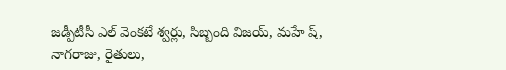జడ్పీటీసీ ఎల్ వెంకటే శ్వర్లు, సిబ్బంది విజయ్, మహే ష్, నాగరాజు, రైతులు,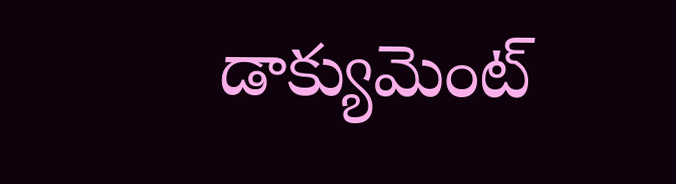డాక్యుమెంట్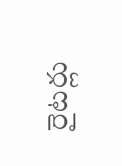రైటర్లు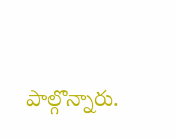పాల్గొన్నారు.